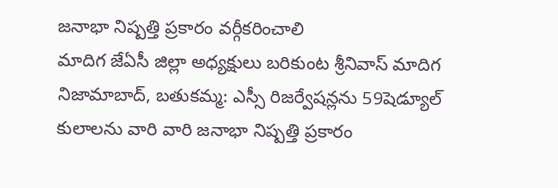జనాభా నిష్పత్తి ప్రకారం వర్గీకరించాలి
మాదిగ జేఏసీ జిల్లా అధ్యక్షులు బరికుంట శ్రీనివాస్ మాదిగ నిజామాబాద్, బతుకమ్మ: ఎస్సీ రిజర్వేషన్లను 59షెడ్యూల్ కులాలను వారి వారి జనాభా నిష్పత్తి ప్రకారం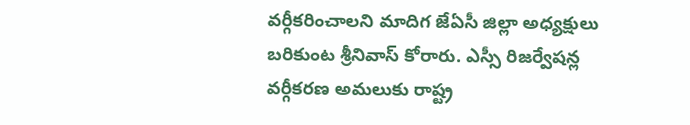వర్గీకరించాలని మాదిగ జేఏసీ జిల్లా అధ్యక్షులు బరికుంట శ్రీనివాస్ కోరారు. ఎస్సీ రిజర్వేషన్ల వర్గీకరణ అమలుకు రాష్ట్ర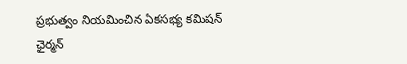ప్రభుత్వం నియమించిన ఏకసభ్య కమిషన్ ఛైర్మన్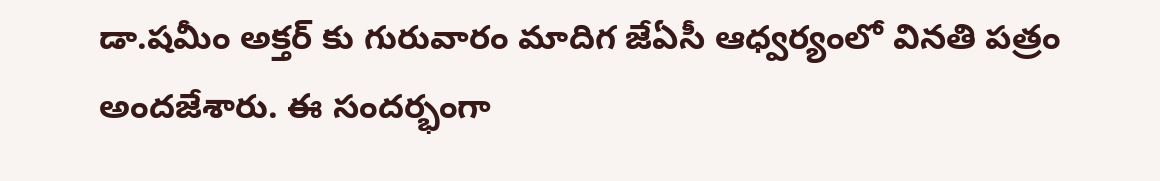డా.షమీం అక్తర్ కు గురువారం మాదిగ జేఏసీ ఆధ్వర్యంలో వినతి పత్రం అందజేశారు. ఈ సందర్భంగా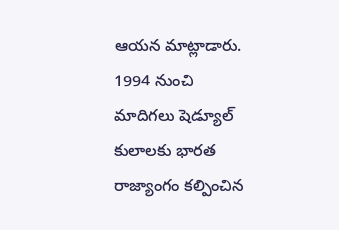ఆయన మాట్లాడారు. 1994 నుంచి మాదిగలు షెడ్యూల్ కులాలకు భారత రాజ్యాంగం కల్పించిన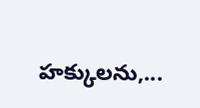హక్కులను,...